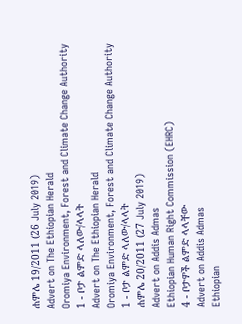ሐምሌ 19/2011 (26 July 2019)
Advert on The Ethiopian Herald
Oromiya Environment, Forest and Climate Change Authority
1 - ቦታ ልምድ ላለው/ላላት
Advert on The Ethiopian Herald
Oromiya Environment, Forest and Climate Change Authority
1 - ቦታ ልምድ ላለው/ላላት
ሐምሌ 20/2011 (27 July 2019)
Advert on Addis Admas
Ethiopian Human Right Commission (EHRC)
4 - ቦታዎች ልምድ ላላቸው
Advert on Addis Admas
Ethiopian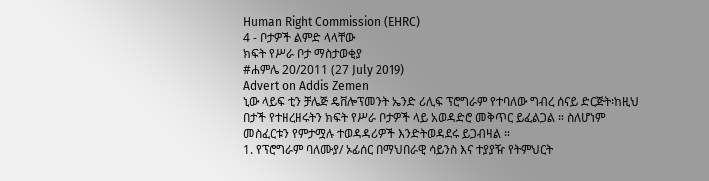Human Right Commission (EHRC)
4 - ቦታዎች ልምድ ላላቸው
ክፍት የሥራ ቦታ ማስታወቂያ
#ሐምሌ 20/2011 (27 July 2019)
Advert on Addis Zemen
ኒው ላይፍ ቲን ቻሌጅ ዴቨሎፕመንት ኤንድ ሪሊፍ ፕሮግራም የተባለው ግብረ ሰናይ ድርጅት፡ከዚህ በታች የተዘረዘሩትን ክፍት የሥራ ቦታዎች ላይ አወዳድሮ መቅጥር ይፈልጋል ። ስለሆነም መስፈርቱን የምታሟሉ ተወዳዳሪዎች እንድትወዳደሩ ይጋብዛል ።
1. የፕሮግራም ባለሙያ/ ኦፊሰር በማህበራዊ ሳይንስ እና ተያያዥ የትምህርት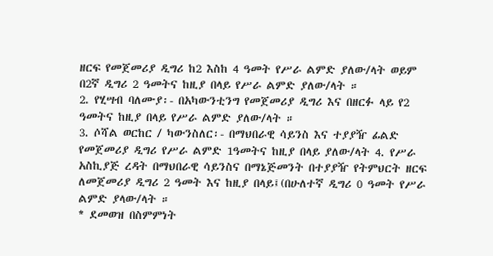ዘርፍ የመጀመሪያ ዲግሪ ከ2 እስከ 4 ዓመት የሥራ ልምድ ያለው/ላት ወይም በ2ኛ ዲግሪ 2 ዓመትና ከዚያ በላይ የሥራ ልምድ ያለው/ላት ።
2. የሂሣብ ባለሙያ፡- በአካውንቲንግ የመጀመሪያ ዲግሪ እና በዘርፉ ላይ የ2 ዓመትና ከዚያ በላይ የሥራ ልምድ ያለው/ላት ።
3. ሶሻል ወርከር / ካውንስለር፡- በማህበራዊ ሳይንስ እና ተያያዥ ፊልድ የመጀመሪያ ዲግሪ የሥራ ልምድ 1ዓመትና ከዚያ በላይ ያለው/ላት 4. የሥራ አስኪያጅ ረዳት በማህበራዊ ሳይንስና በማኔጅመንት በተያያዥ የትምህርት ዘርፍ ለመጀመሪያ ዲግሪ 2 ዓመት እና ከዚያ በላይ፤(በሁለተኛ ዲግሪ 0 ዓመት የሥራ ልምድ ያላው/ላት ።
* ደመወዝ በስምምነት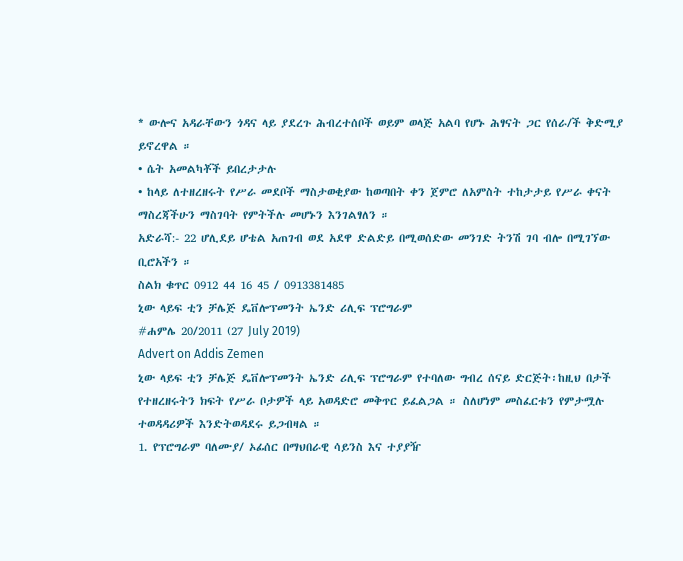* ውሎና አዳራቸውን ጎዳና ላይ ያደረጉ ሕብረተሰቦች ወይም ወላጅ አልባ የሆኑ ሕፃናት ጋር የሰራ/ች ቅድሚያ ይኖረዋል ።
• ሴት አመልካቾች ይበረታታሉ
• ከላይ ለተዘረዘሩት የሥራ መደቦች ማስታወቂያው ከወጣበት ቀን ጀምሮ ለአምስት ተከታታይ የሥራ ቀናት ማስረጃችሁን ማስገባት የምትችሉ መሆኑን እንገልፃለን ።
አድራሻ:- 22 ሆሊደይ ሆቴል አጠገብ ወደ አደዋ ድልድይ በሚወሰድው መንገድ ትንሽ ገባ ብሎ በሚገኘው ቢሮአችን ።
ስልክ ቁጥር 0912 44 16 45 / 0913381485
ኒው ላይፍ ቲን ቻሌጅ ዴቨሎፕመንት ኤንድ ሪሊፍ ፕሮግራም
#ሐምሌ 20/2011 (27 July 2019)
Advert on Addis Zemen
ኒው ላይፍ ቲን ቻሌጅ ዴቨሎፕመንት ኤንድ ሪሊፍ ፕሮግራም የተባለው ግብረ ሰናይ ድርጅት፡ከዚህ በታች የተዘረዘሩትን ክፍት የሥራ ቦታዎች ላይ አወዳድሮ መቅጥር ይፈልጋል ። ስለሆነም መስፈርቱን የምታሟሉ ተወዳዳሪዎች እንድትወዳደሩ ይጋብዛል ።
1. የፕሮግራም ባለሙያ/ ኦፊሰር በማህበራዊ ሳይንስ እና ተያያዥ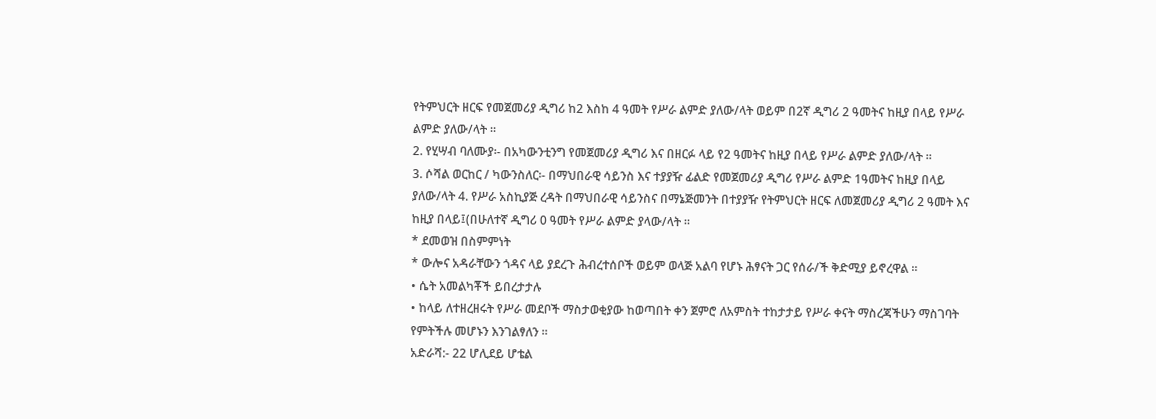የትምህርት ዘርፍ የመጀመሪያ ዲግሪ ከ2 እስከ 4 ዓመት የሥራ ልምድ ያለው/ላት ወይም በ2ኛ ዲግሪ 2 ዓመትና ከዚያ በላይ የሥራ ልምድ ያለው/ላት ።
2. የሂሣብ ባለሙያ፡- በአካውንቲንግ የመጀመሪያ ዲግሪ እና በዘርፉ ላይ የ2 ዓመትና ከዚያ በላይ የሥራ ልምድ ያለው/ላት ።
3. ሶሻል ወርከር / ካውንስለር፡- በማህበራዊ ሳይንስ እና ተያያዥ ፊልድ የመጀመሪያ ዲግሪ የሥራ ልምድ 1ዓመትና ከዚያ በላይ ያለው/ላት 4. የሥራ አስኪያጅ ረዳት በማህበራዊ ሳይንስና በማኔጅመንት በተያያዥ የትምህርት ዘርፍ ለመጀመሪያ ዲግሪ 2 ዓመት እና ከዚያ በላይ፤(በሁለተኛ ዲግሪ 0 ዓመት የሥራ ልምድ ያላው/ላት ።
* ደመወዝ በስምምነት
* ውሎና አዳራቸውን ጎዳና ላይ ያደረጉ ሕብረተሰቦች ወይም ወላጅ አልባ የሆኑ ሕፃናት ጋር የሰራ/ች ቅድሚያ ይኖረዋል ።
• ሴት አመልካቾች ይበረታታሉ
• ከላይ ለተዘረዘሩት የሥራ መደቦች ማስታወቂያው ከወጣበት ቀን ጀምሮ ለአምስት ተከታታይ የሥራ ቀናት ማስረጃችሁን ማስገባት የምትችሉ መሆኑን እንገልፃለን ።
አድራሻ:- 22 ሆሊደይ ሆቴል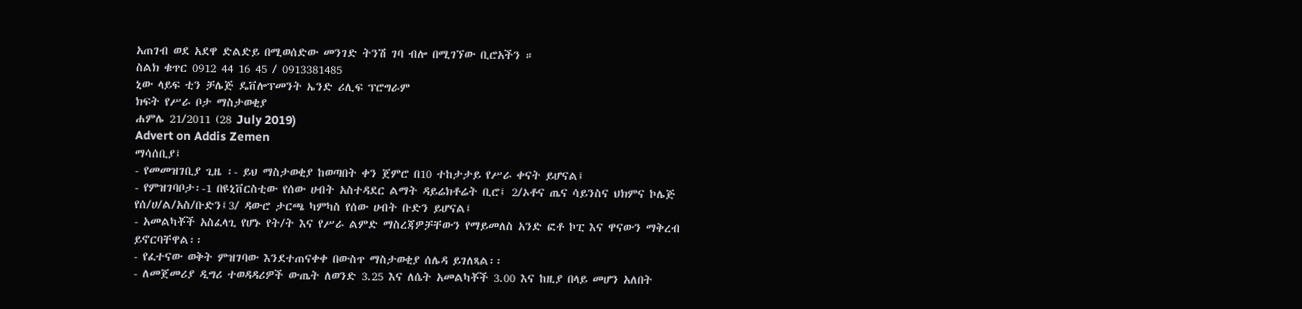አጠገብ ወደ አደዋ ድልድይ በሚወሰድው መንገድ ትንሽ ገባ ብሎ በሚገኘው ቢሮአችን ።
ስልክ ቁጥር 0912 44 16 45 / 0913381485
ኒው ላይፍ ቲን ቻሌጅ ዴቨሎፕመንት ኤንድ ሪሊፍ ፕሮግራም
ክፍት የሥራ ቦታ ማስታወቂያ
ሐምሌ 21/2011 (28 July 2019)
Advert on Addis Zemen
ማሳሰቢያ፤
- የመመዝገቢያ ጊዜ ፡- ይህ ማስታወቂያ ከወጣበት ቀን ጀምሮ በ10 ተከታታይ የሥራ ቀናት ይሆናል፤
- የምዝገባቦታ፡-1 በዩኒቨርስቲው የሰው ሀብት አስተዳደር ልማት ዳይሬክቶሬት ቢሮ፤ 2/ኦቶና ጤና ሳይንስና ህክምና ኮሌጅ የሰ/ሀ/ል/አስ/ቡድን፤3/ ዳውሮ ታርጫ ካምካስ የሰው ሀብት ቡድን ይሆናል፤
- አመልካቾች አስፈላጊ የሆኑ የት/ት እና የሥራ ልምድ ማስረጃዎቻቸውን የማይመለስ አንድ ፎቶ ኮፒ እና ዋናውን ማቅረብ ይኖርባቸዋል፡፡
- የፈተናው ወቅት ምዝገባው እንደተጠናቀቀ በውስጥ ማስታወቂያ ሰሌዳ ይገለጻል፡፡
- ለመጀመሪያ ዲግሪ ተወዳዳሪዎች ውጤት ለወንድ 3.25 እና ለሴት አመልካቾች 3.00 እና ከዚያ በላይ መሆን አለበት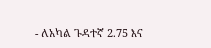- ለአካል ጉዳተኛ 2.75 እና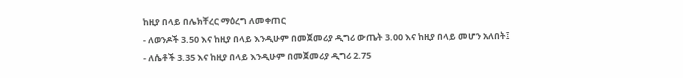ከዚያ በላይ በሌክቸረር ማዕረግ ለመቀጠር
- ለወንዶች 3.50 እና ከዚያ በላይ እንዲሁም በመጀመሪያ ዲግሪ ውጤት 3.00 እና ከዚያ በላይ መሆን አለበት፤
- ለሴቶች 3.35 እና ከዚያ በላይ እንዲሁም በመጀመሪያ ዲግሪ 2.75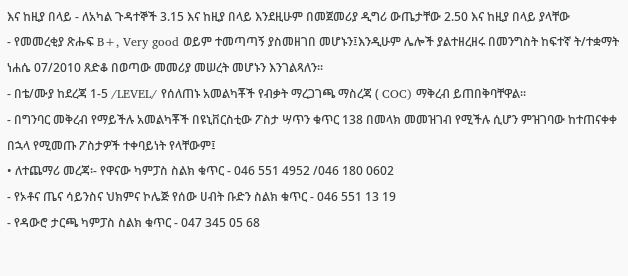እና ከዚያ በላይ - ለአካል ጉዳተኞች 3.15 እና ከዚያ በላይ እንደዚሁም በመጀመሪያ ዲግሪ ውጤታቸው 2.50 እና ከዚያ በላይ ያላቸው
- የመመረቂያ ጽሑፍ B+, Very good ወይም ተመጣጣኝ ያስመዘገበ መሆኑን፤እንዲሁም ሌሎች ያልተዘረዘሩ በመንግስት ከፍተኛ ት/ተቋማት ነሐሴ 07/2010 ጸድቆ በወጣው መመሪያ መሠረት መሆኑን እንገልጻለን፡፡
- በቴ/ሙያ ከደረጃ 1-5 /LEVEL/ የሰለጠኑ አመልካቾች የብቃት ማረጋገጫ ማስረጃ ( COC) ማቅረብ ይጠበቅባቸዋል፡፡
- በግንባር መቅረብ የማይችሉ አመልካቾች በዩኒቨርስቲው ፖስታ ሣጥን ቁጥር 138 በመላክ መመዝገብ የሚችሉ ሲሆን ምዝገባው ከተጠናቀቀ በኋላ የሚመጡ ፖስታዎች ተቀባይነት የላቸውም፤
• ለተጨማሪ መረጃ፡- የዋናው ካምፓስ ስልክ ቁጥር - 046 551 4952 /046 180 0602
- የኦቶና ጤና ሳይንስና ህክምና ኮሌጅ የሰው ሀብት ቡድን ስልክ ቁጥር - 046 551 13 19
- የዳውሮ ታርጫ ካምፓስ ስልክ ቁጥር - 047 345 05 68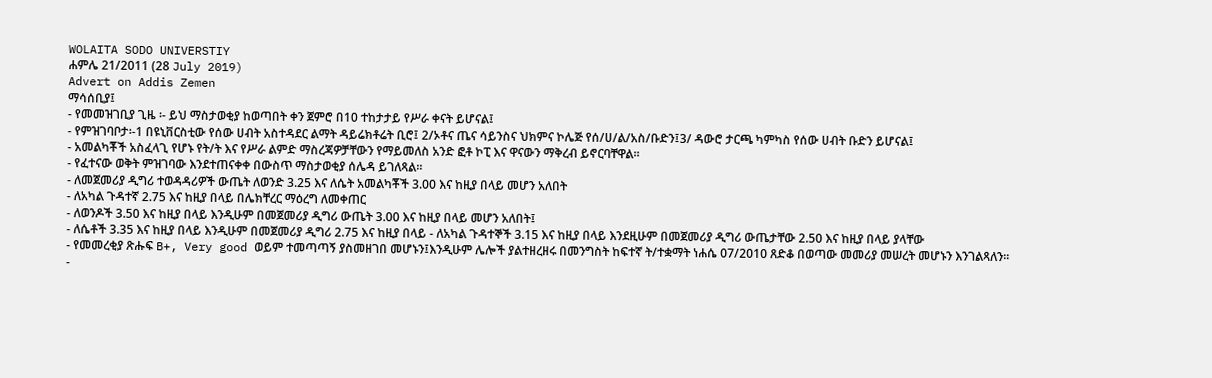WOLAITA SODO UNIVERSTIY
ሐምሌ 21/2011 (28 July 2019)
Advert on Addis Zemen
ማሳሰቢያ፤
- የመመዝገቢያ ጊዜ ፡- ይህ ማስታወቂያ ከወጣበት ቀን ጀምሮ በ10 ተከታታይ የሥራ ቀናት ይሆናል፤
- የምዝገባቦታ፡-1 በዩኒቨርስቲው የሰው ሀብት አስተዳደር ልማት ዳይሬክቶሬት ቢሮ፤ 2/ኦቶና ጤና ሳይንስና ህክምና ኮሌጅ የሰ/ሀ/ል/አስ/ቡድን፤3/ ዳውሮ ታርጫ ካምካስ የሰው ሀብት ቡድን ይሆናል፤
- አመልካቾች አስፈላጊ የሆኑ የት/ት እና የሥራ ልምድ ማስረጃዎቻቸውን የማይመለስ አንድ ፎቶ ኮፒ እና ዋናውን ማቅረብ ይኖርባቸዋል፡፡
- የፈተናው ወቅት ምዝገባው እንደተጠናቀቀ በውስጥ ማስታወቂያ ሰሌዳ ይገለጻል፡፡
- ለመጀመሪያ ዲግሪ ተወዳዳሪዎች ውጤት ለወንድ 3.25 እና ለሴት አመልካቾች 3.00 እና ከዚያ በላይ መሆን አለበት
- ለአካል ጉዳተኛ 2.75 እና ከዚያ በላይ በሌክቸረር ማዕረግ ለመቀጠር
- ለወንዶች 3.50 እና ከዚያ በላይ እንዲሁም በመጀመሪያ ዲግሪ ውጤት 3.00 እና ከዚያ በላይ መሆን አለበት፤
- ለሴቶች 3.35 እና ከዚያ በላይ እንዲሁም በመጀመሪያ ዲግሪ 2.75 እና ከዚያ በላይ - ለአካል ጉዳተኞች 3.15 እና ከዚያ በላይ እንደዚሁም በመጀመሪያ ዲግሪ ውጤታቸው 2.50 እና ከዚያ በላይ ያላቸው
- የመመረቂያ ጽሑፍ B+, Very good ወይም ተመጣጣኝ ያስመዘገበ መሆኑን፤እንዲሁም ሌሎች ያልተዘረዘሩ በመንግስት ከፍተኛ ት/ተቋማት ነሐሴ 07/2010 ጸድቆ በወጣው መመሪያ መሠረት መሆኑን እንገልጻለን፡፡
-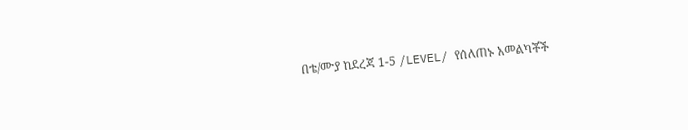በቴ/ሙያ ከደረጃ 1-5 /LEVEL/ የሰለጠኑ አመልካቾች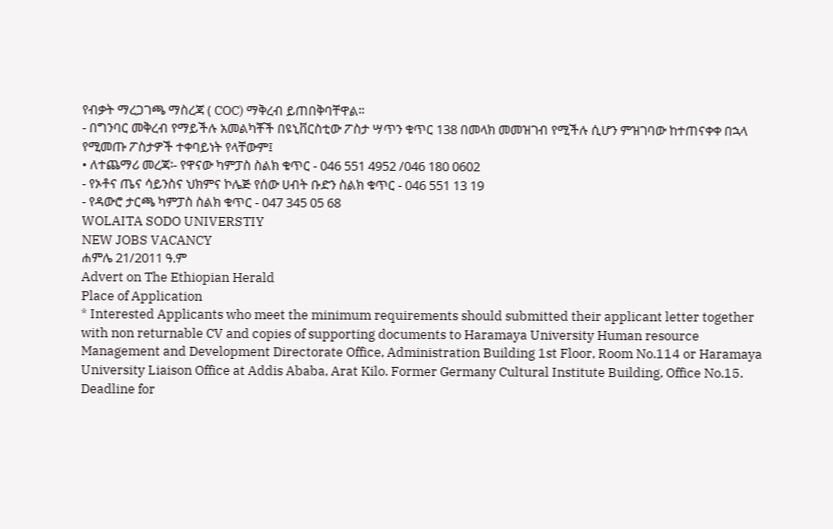የብቃት ማረጋገጫ ማስረጃ ( COC) ማቅረብ ይጠበቅባቸዋል፡፡
- በግንባር መቅረብ የማይችሉ አመልካቾች በዩኒቨርስቲው ፖስታ ሣጥን ቁጥር 138 በመላክ መመዝገብ የሚችሉ ሲሆን ምዝገባው ከተጠናቀቀ በኋላ የሚመጡ ፖስታዎች ተቀባይነት የላቸውም፤
• ለተጨማሪ መረጃ፡- የዋናው ካምፓስ ስልክ ቁጥር - 046 551 4952 /046 180 0602
- የኦቶና ጤና ሳይንስና ህክምና ኮሌጅ የሰው ሀብት ቡድን ስልክ ቁጥር - 046 551 13 19
- የዳውሮ ታርጫ ካምፓስ ስልክ ቁጥር - 047 345 05 68
WOLAITA SODO UNIVERSTIY
NEW JOBS VACANCY
ሐምሌ 21/2011 ዓ.ም
Advert on The Ethiopian Herald
Place of Application
* Interested Applicants who meet the minimum requirements should submitted their applicant letter together with non returnable CV and copies of supporting documents to Haramaya University Human resource Management and Development Directorate Office, Administration Building 1st Floor, Room No.114 or Haramaya University Liaison Office at Addis Ababa, Arat Kilo. Former Germany Cultural Institute Building, Office No.15.
Deadline for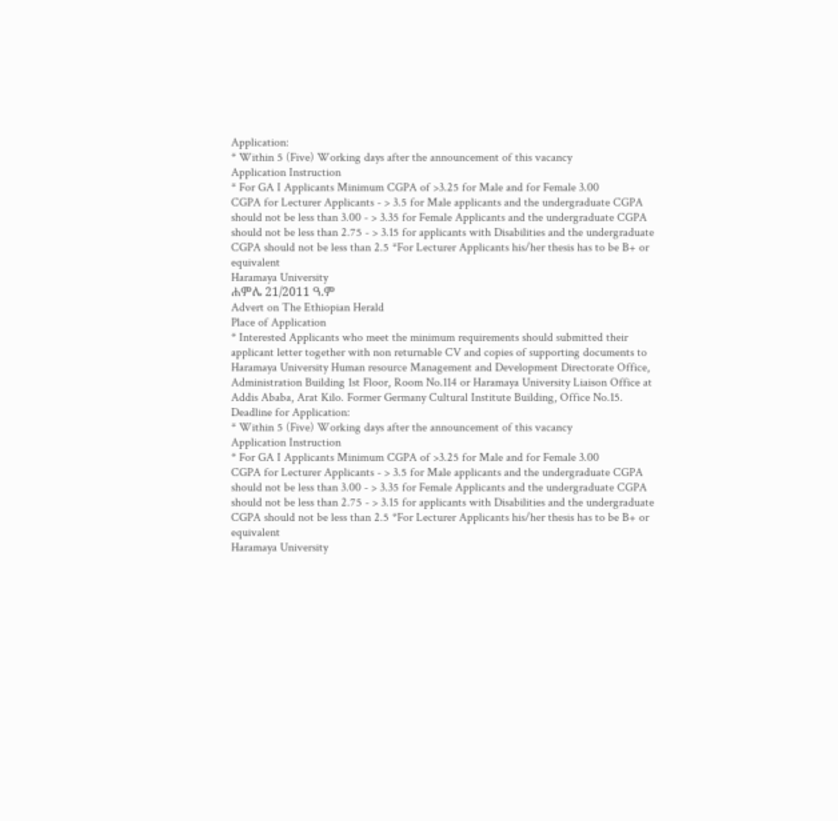Application:
* Within 5 (Five) Working days after the announcement of this vacancy
Application Instruction
* For GA I Applicants Minimum CGPA of >3.25 for Male and for Female 3.00
CGPA for Lecturer Applicants - > 3.5 for Male applicants and the undergraduate CGPA should not be less than 3.00 - > 3.35 for Female Applicants and the undergraduate CGPA should not be less than 2.75 - > 3.15 for applicants with Disabilities and the undergraduate CGPA should not be less than 2.5 *For Lecturer Applicants his/her thesis has to be B+ or equivalent
Haramaya University
ሐምሌ 21/2011 ዓ.ም
Advert on The Ethiopian Herald
Place of Application
* Interested Applicants who meet the minimum requirements should submitted their applicant letter together with non returnable CV and copies of supporting documents to Haramaya University Human resource Management and Development Directorate Office, Administration Building 1st Floor, Room No.114 or Haramaya University Liaison Office at Addis Ababa, Arat Kilo. Former Germany Cultural Institute Building, Office No.15.
Deadline for Application:
* Within 5 (Five) Working days after the announcement of this vacancy
Application Instruction
* For GA I Applicants Minimum CGPA of >3.25 for Male and for Female 3.00
CGPA for Lecturer Applicants - > 3.5 for Male applicants and the undergraduate CGPA should not be less than 3.00 - > 3.35 for Female Applicants and the undergraduate CGPA should not be less than 2.75 - > 3.15 for applicants with Disabilities and the undergraduate CGPA should not be less than 2.5 *For Lecturer Applicants his/her thesis has to be B+ or equivalent
Haramaya University